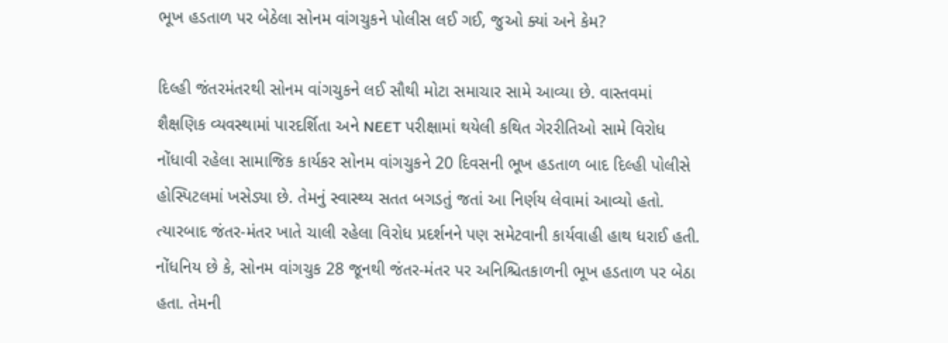ભૂખ હડતાળ પર બેઠેલા સોનમ વાંગચુકને પોલીસ લઈ ગઈ, જુઓ ક્યાં અને કેમ?

દિલ્હી જંતરમંતરથી સોનમ વાંગચુકને લઈ સૌથી મોટા સમાચાર સામે આવ્યા છે. વાસ્તવમાં શૈક્ષણિક વ્યવસ્થામાં પારદર્શિતા અને NEET પરીક્ષામાં થયેલી કથિત ગેરરીતિઓ સામે વિરોધ નોંધાવી રહેલા સામાજિક કાર્યકર સોનમ વાંગચુકને 20 દિવસની ભૂખ હડતાળ બાદ દિલ્હી પોલીસે હોસ્પિટલમાં ખસેડ્યા છે. તેમનું સ્વાસ્થ્ય સતત બગડતું જતાં આ નિર્ણય લેવામાં આવ્યો હતો. ત્યારબાદ જંતર-મંતર ખાતે ચાલી રહેલા વિરોધ પ્રદર્શનને પણ સમેટવાની કાર્યવાહી હાથ ધરાઈ હતી.
નોંધનિય છે કે, સોનમ વાંગચુક 28 જૂનથી જંતર-મંતર પર અનિશ્ચિતકાળની ભૂખ હડતાળ પર બેઠા હતા. તેમની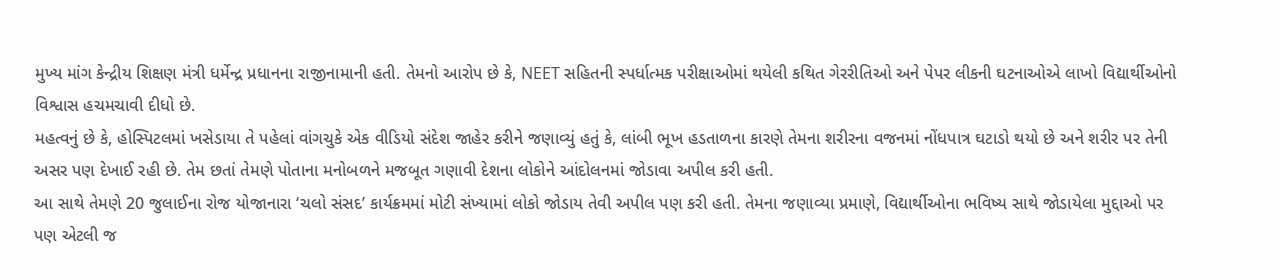મુખ્ય માંગ કેન્દ્રીય શિક્ષણ મંત્રી ધર્મેન્દ્ર પ્રધાનના રાજીનામાની હતી. તેમનો આરોપ છે કે, NEET સહિતની સ્પર્ધાત્મક પરીક્ષાઓમાં થયેલી કથિત ગેરરીતિઓ અને પેપર લીકની ઘટનાઓએ લાખો વિદ્યાર્થીઓનો વિશ્વાસ હચમચાવી દીધો છે.
મહત્વનું છે કે, હોસ્પિટલમાં ખસેડાયા તે પહેલાં વાંગચુકે એક વીડિયો સંદેશ જાહેર કરીને જણાવ્યું હતું કે, લાંબી ભૂખ હડતાળના કારણે તેમના શરીરના વજનમાં નોંધપાત્ર ઘટાડો થયો છે અને શરીર પર તેની અસર પણ દેખાઈ રહી છે. તેમ છતાં તેમણે પોતાના મનોબળને મજબૂત ગણાવી દેશના લોકોને આંદોલનમાં જોડાવા અપીલ કરી હતી.
આ સાથે તેમણે 20 જુલાઈના રોજ યોજાનારા ‘ચલો સંસદ’ કાર્યક્રમમાં મોટી સંખ્યામાં લોકો જોડાય તેવી અપીલ પણ કરી હતી. તેમના જણાવ્યા પ્રમાણે, વિદ્યાર્થીઓના ભવિષ્ય સાથે જોડાયેલા મુદ્દાઓ પર પણ એટલી જ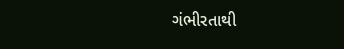ગંભીરતાથી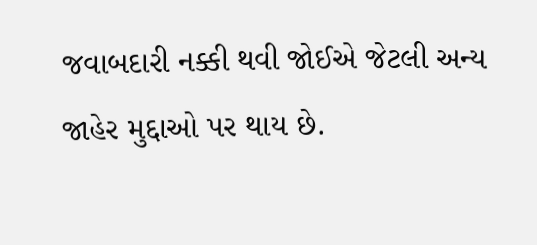જવાબદારી નક્કી થવી જોઈએ જેટલી અન્ય જાહેર મુદ્દાઓ પર થાય છે.